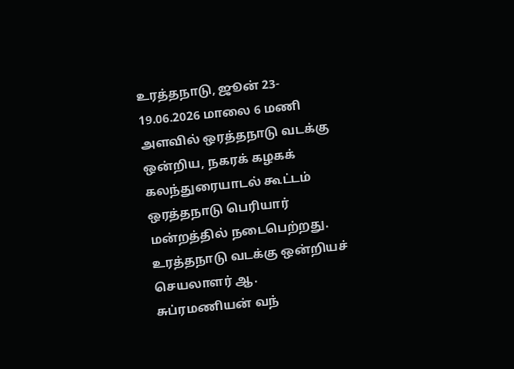உரத்தநாடு, ஜூன் 23- 19.06.2026 மாலை 6 மணி அளவில் ஒரத்தநாடு வடக்கு ஒன்றிய, நகரக் கழகக் கலந்துரையாடல் கூட்டம் ஒரத்தநாடு பெரியார் மன்றத்தில் நடைபெற்றது.
உரத்தநாடு வடக்கு ஒன்றியச் செயலாளர் ஆ. சுப்ரமணியன் வந்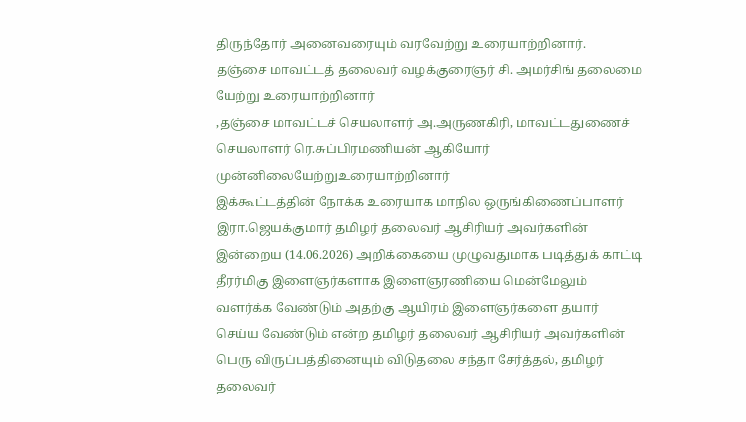திருந்தோர் அனைவரையும் வரவேற்று உரையாற்றினார்.
தஞ்சை மாவட்டத் தலைவர் வழக்குரைஞர் சி. அமர்சிங் தலைமை யேற்று உரையாற்றினார்
,தஞ்சை மாவட்டச் செயலாளர் அ.அருணகிரி, மாவட்டதுணைச் செயலாளர் ரெ.சுப்பிரமணியன் ஆகியோர் முன்னிலையேற்றுஉரையாற்றினார்
இக்கூட்டத்தின் நோக்க உரையாக மாநில ஒருங்கிணைப்பாளர் இரா.ஜெயக்குமார் தமிழர் தலைவர் ஆசிரியர் அவர்களின் இன்றைய (14.06.2026) அறிக்கையை முழுவதுமாக படித்துக் காட்டி தீரர்மிகு இளைஞர்களாக இளைஞரணியை மென்மேலும் வளர்க்க வேண்டும் அதற்கு ஆயிரம் இளைஞர்களை தயார் செய்ய வேண்டும் என்ற தமிழர் தலைவர் ஆசிரியர் அவர்களின் பெரு விருப்பத்தினையும் விடுதலை சந்தா சேர்த்தல், தமிழர் தலைவர்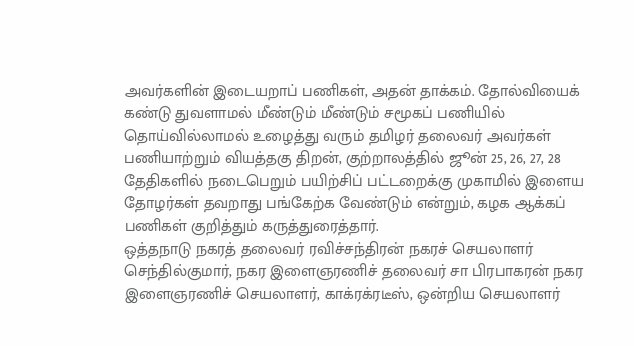அவர்களின் இடையறாப் பணிகள், அதன் தாக்கம். தோல்வியைக் கண்டு துவளாமல் மீண்டும் மீண்டும் சமூகப் பணியில் தொய்வில்லாமல் உழைத்து வரும் தமிழர் தலைவர் அவர்கள் பணியாற்றும் வியத்தகு திறன், குற்றாலத்தில் ஜூன் 25, 26, 27, 28 தேதிகளில் நடைபெறும் பயிற்சிப் பட்டறைக்கு முகாமில் இளைய தோழர்கள் தவறாது பங்கேற்க வேண்டும் என்றும், கழக ஆக்கப் பணிகள் குறித்தும் கருத்துரைத்தார்.
ஒத்தநாடு நகரத் தலைவர் ரவிச்சந்திரன் நகரச் செயலாளர் செந்தில்குமார், நகர இளைஞரணிச் தலைவர் சா பிரபாகரன் நகர இளைஞரணிச் செயலாளர், காக்ரக்ரடீஸ், ஒன்றிய செயலாளர்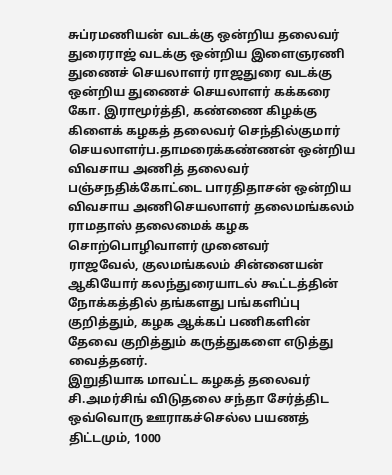சுப்ரமணியன் வடக்கு ஒன்றிய தலைவர் துரைராஜ் வடக்கு ஒன்றிய இளைஞரணி துணைச் செயலாளர் ராஜதுரை வடக்கு ஒன்றிய துணைச் செயலாளர் கக்கரை கோ. இராமூர்த்தி, கண்ணை கிழக்கு கிளைக் கழகத் தலைவர் செந்தில்குமார் செயலாளர்ப.தாமரைக்கண்ணன் ஒன்றிய விவசாய அணித் தலைவர் பஞ்சநதிக்கோட்டை பாரதிதாசன் ஒன்றிய விவசாய அணிசெயலாளர் தலைமங்கலம் ராமதாஸ் தலைமைக் கழக சொற்பொழிவாளர் முனைவர்
ராஜவேல், குலமங்கலம் சின்னையன் ஆகியோர் கலந்துரையாடல் கூட்டத்தின் நோக்கத்தில் தங்களது பங்களிப்பு குறித்தும், கழக ஆக்கப் பணிகளின் தேவை குறித்தும் கருத்துகளை எடுத்து வைத்தனர்.
இறுதியாக மாவட்ட கழகத் தலைவர் சி.அமர்சிங் விடுதலை சந்தா சேர்த்திட ஒவ்வொரு ஊராகச்செல்ல பயணத் திட்டமும், 1000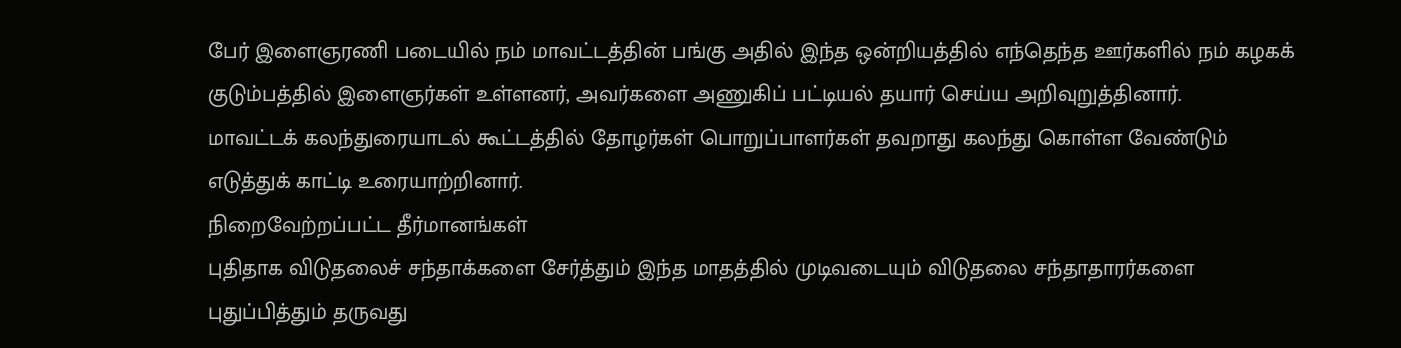பேர் இளைஞரணி படையில் நம் மாவட்டத்தின் பங்கு அதில் இந்த ஒன்றியத்தில் எந்தெந்த ஊர்களில் நம் கழகக் குடும்பத்தில் இளைஞர்கள் உள்ளனர், அவர்களை அணுகிப் பட்டியல் தயார் செய்ய அறிவுறுத்தினார்.
மாவட்டக் கலந்துரையாடல் கூட்டத்தில் தோழர்கள் பொறுப்பாளர்கள் தவறாது கலந்து கொள்ள வேண்டும் எடுத்துக் காட்டி உரையாற்றினார்.
நிறைவேற்றப்பட்ட தீர்மானங்கள்
புதிதாக விடுதலைச் சந்தாக்களை சேர்த்தும் இந்த மாதத்தில் முடிவடையும் விடுதலை சந்தாதாரர்களை புதுப்பித்தும் தருவது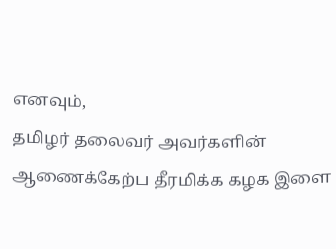எனவும்,
தமிழர் தலைவர் அவர்களின் ஆணைக்கேற்ப தீரமிக்க கழக இளை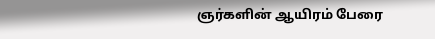ஞர்களின் ஆயிரம் பேரை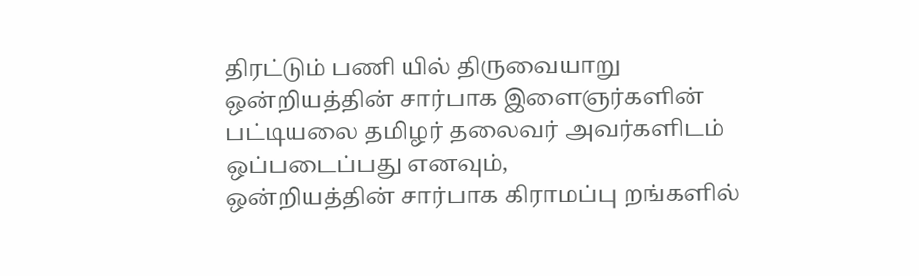திரட்டும் பணி யில் திருவையாறு ஒன்றியத்தின் சார்பாக இளைஞர்களின் பட்டியலை தமிழர் தலைவர் அவர்களிடம் ஒப்படைப்பது எனவும்,
ஒன்றியத்தின் சார்பாக கிராமப்பு றங்களில்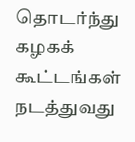தொடர்ந்து கழகக் கூட்டங்கள் நடத்துவது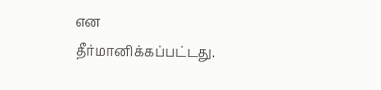என தீர்மானிக்கப்பட்டது.